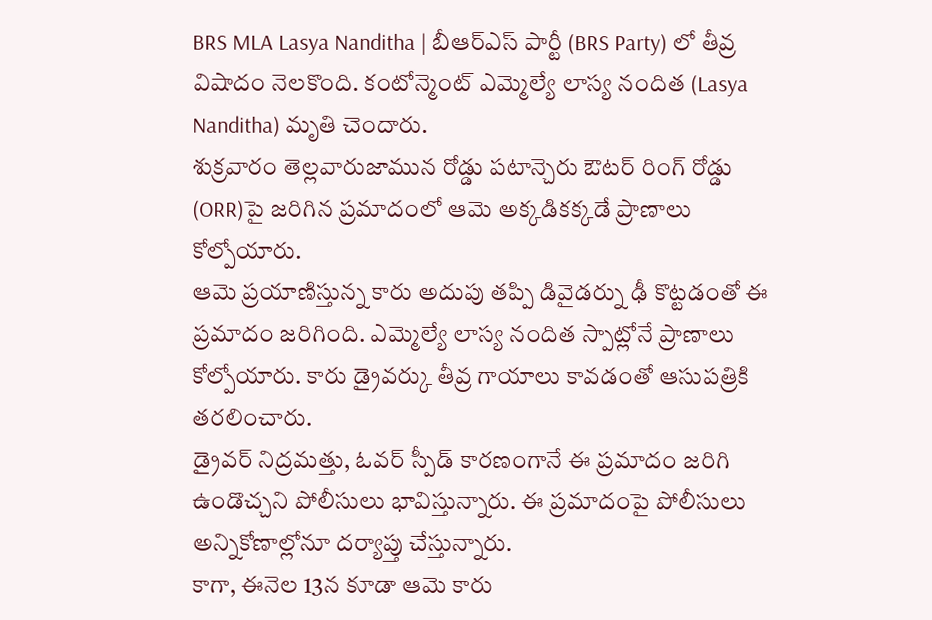BRS MLA Lasya Nanditha | బీఆర్ఎస్ పార్టీ (BRS Party) లో తీవ్ర విషాదం నెలకొంది. కంటోన్మెంట్ ఎమ్మెల్యే లాస్య నందిత (Lasya Nanditha) మృతి చెందారు.
శుక్రవారం తెల్లవారుజామున రోడ్డు పటాన్చెరు ఔటర్ రింగ్ రోడ్డు (ORR)పై జరిగిన ప్రమాదంలో ఆమె అక్కడికక్కడే ప్రాణాలు కోల్పోయారు.
ఆమె ప్రయాణిస్తున్న కారు అదుపు తప్పి డివైడర్ను ఢీ కొట్టడంతో ఈ ప్రమాదం జరిగింది. ఎమ్మెల్యే లాస్య నందిత స్పాట్లోనే ప్రాణాలు కోల్పోయారు. కారు డ్రైవర్కు తీవ్ర గాయాలు కావడంతో ఆసుపత్రికి తరలించారు.
డ్రైవర్ నిద్రమత్తు, ఓవర్ స్పీడ్ కారణంగానే ఈ ప్రమాదం జరిగి ఉండొచ్చని పోలీసులు భావిస్తున్నారు. ఈ ప్రమాదంపై పోలీసులు అన్నికోణాల్లోనూ దర్యాప్తు చేస్తున్నారు.
కాగా, ఈనెల 13న కూడా ఆమె కారు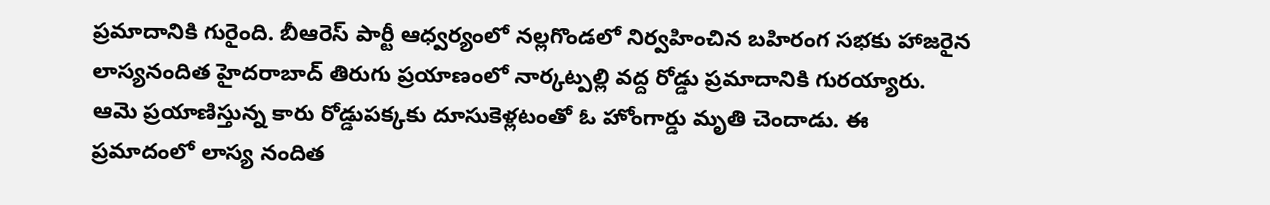ప్రమాదానికి గురైంది. బీఆరెస్ పార్టీ ఆధ్వర్యంలో నల్లగొండలో నిర్వహించిన బహిరంగ సభకు హాజరైన లాస్యనందిత హైదరాబాద్ తిరుగు ప్రయాణంలో నార్కట్పల్లి వద్ద రోడ్డు ప్రమాదానికి గురయ్యారు.
ఆమె ప్రయాణిస్తున్న కారు రోడ్డుపక్కకు దూసుకెళ్లటంతో ఓ హోంగార్డు మృతి చెందాడు. ఈ ప్రమాదంలో లాస్య నందిత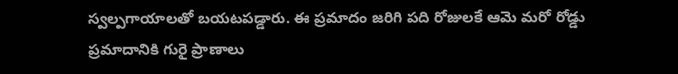స్వల్పగాయాలతో బయటపడ్డారు. ఈ ప్రమాదం జరిగి పది రోజులకే ఆమె మరో రోడ్డు ప్రమాదానికి గురై ప్రాణాలు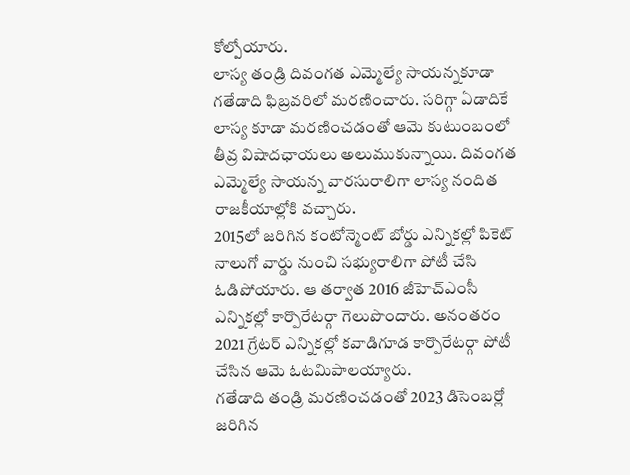కోల్పోయారు.
లాస్య తండ్రి దివంగత ఎమ్మెల్యే సాయన్నకూడా గతేడాది ఫిబ్రవరిలో మరణించారు. సరిగ్గా ఏడాదికే లాస్య కూడా మరణించడంతో ఆమె కుటుంబంలో తీవ్ర విషాదఛాయలు అలుముకున్నాయి. దివంగత ఎమ్మెల్యే సాయన్న వారసురాలిగా లాస్య నందిత రాజకీయాల్లోకి వచ్చారు.
2015లో జరిగిన కంటోన్మెంట్ బోర్డు ఎన్నికల్లో పికెట్ నాలుగో వార్డు నుంచి సభ్యురాలిగా పోటీ చేసి ఓడిపోయారు. ఆ తర్వాత 2016 జీహెచ్ఎంసీ ఎన్నికల్లో కార్పొరేటర్గా గెలుపొందారు. అనంతరం 2021 గ్రేటర్ ఎన్నికల్లో కవాడిగూడ కార్పొరేటర్గా పోటీ చేసిన ఆమె ఓటమిపాలయ్యారు.
గతేడాది తండ్రి మరణించడంతో 2023 డిసెంబర్లో జరిగిన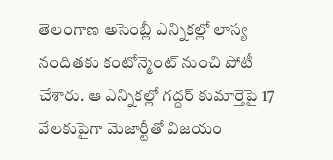తెలంగాణ అసెంబ్లీ ఎన్నికల్లో లాస్య నందితకు కంటోన్మెంట్ నుంచి పోటీ చేశారు. ఆ ఎన్నికల్లో గద్దర్ కుమార్తెపై 17 వేలకుపైగా మెజార్టీతో విజయం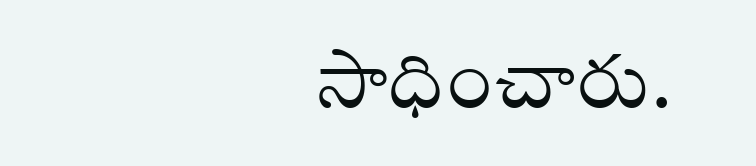సాధించారు.